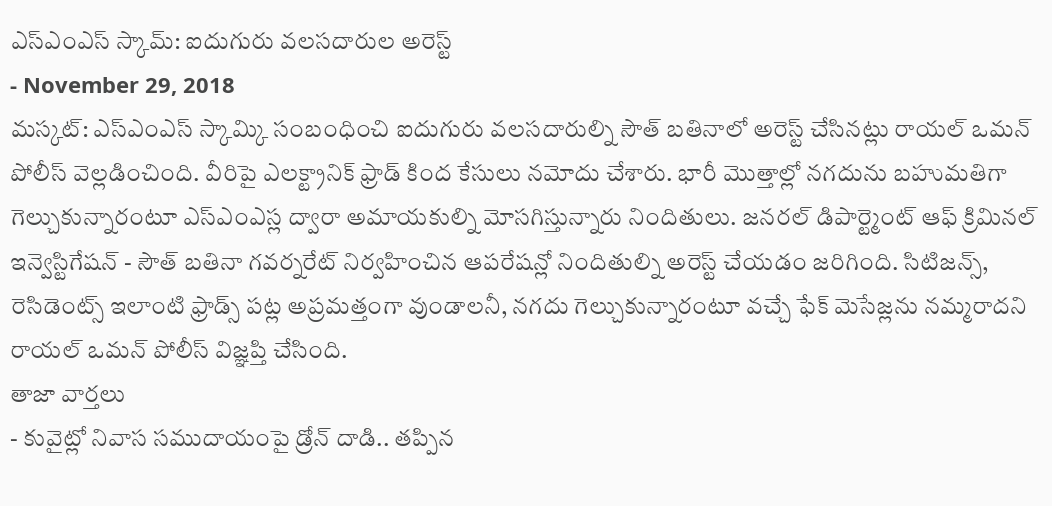ఎస్ఎంఎస్ స్కామ్: ఐదుగురు వలసదారుల అరెస్ట్
- November 29, 2018
మస్కట్: ఎస్ఎంఎస్ స్కామ్కి సంబంధించి ఐదుగురు వలసదారుల్ని సౌత్ బతినాలో అరెస్ట్ చేసినట్లు రాయల్ ఒమన్ పోలీస్ వెల్లడించింది. వీరిపై ఎలక్ట్రానిక్ ఫ్రాడ్ కింద కేసులు నమోదు చేశారు. భారీ మొత్తాల్లో నగదును బహుమతిగా గెల్చుకున్నారంటూ ఎస్ఎంఎస్ల ద్వారా అమాయకుల్ని మోసగిస్తున్నారు నిందితులు. జనరల్ డిపార్ట్మెంట్ ఆఫ్ క్రిమినల్ ఇన్వెస్టిగేషన్ - సౌత్ బతినా గవర్నరేట్ నిర్వహించిన ఆపరేషన్లో నిందితుల్ని అరెస్ట్ చేయడం జరిగింది. సిటిజన్స్, రెసిడెంట్స్ ఇలాంటి ఫ్రాడ్స్ పట్ల అప్రమత్తంగా వుండాలనీ, నగదు గెల్చుకున్నారంటూ వచ్చే ఫేక్ మెసేజ్లను నమ్మరాదని రాయల్ ఒమన్ పోలీస్ విజ్ఞప్తి చేసింది.
తాజా వార్తలు
- కువైట్లో నివాస సముదాయంపై డ్రోన్ దాడి.. తప్పిన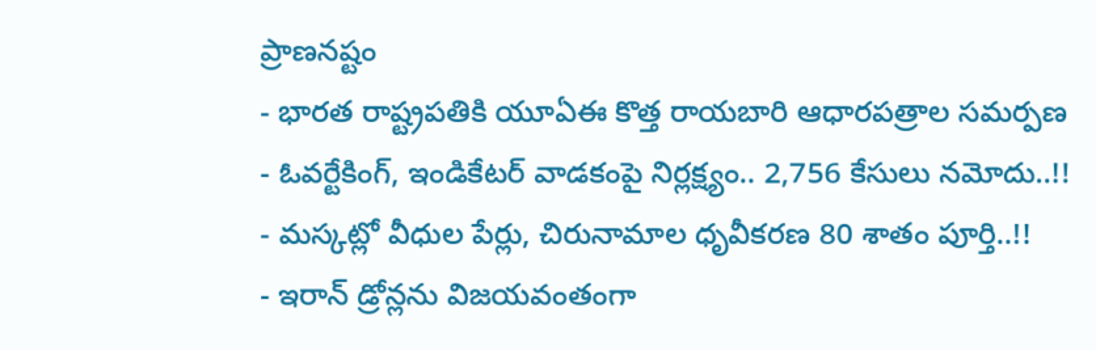ప్రాణనష్టం
- భారత రాష్ట్రపతికి యూఏఈ కొత్త రాయబారి ఆధారపత్రాల సమర్పణ
- ఓవర్టేకింగ్, ఇండికేటర్ వాడకంపై నిర్లక్ష్యం.. 2,756 కేసులు నమోదు..!!
- మస్కట్లో వీధుల పేర్లు, చిరునామాల ధృవీకరణ 80 శాతం పూర్తి..!!
- ఇరాన్ డ్రోన్లను విజయవంతంగా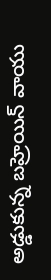అడ్డుకున్న బహ్రెయిన్ వాయు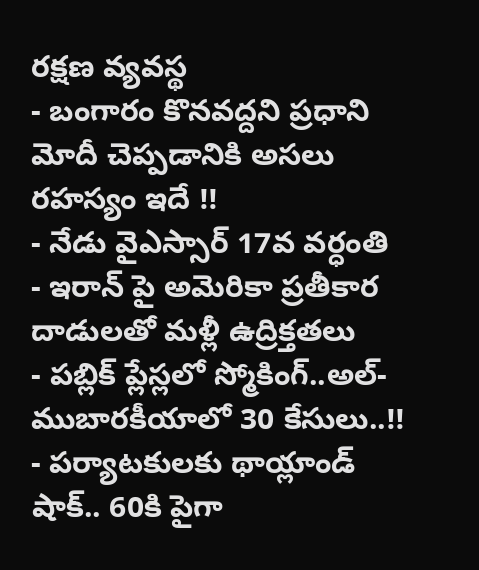రక్షణ వ్యవస్థ
- బంగారం కొనవద్దని ప్రధాని మోదీ చెప్పడానికి అసలు రహస్యం ఇదే !!
- నేడు వైఎస్సార్ 17వ వర్ధంతి
- ఇరాన్ పై అమెరికా ప్రతీకార దాడులతో మళ్లీ ఉద్రిక్తతలు
- పబ్లిక్ ప్లేస్లలో స్మోకింగ్..అల్-ముబారకీయాలో 30 కేసులు..!!
- పర్యాటకులకు థాయ్లాండ్ షాక్.. 60కి పైగా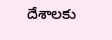దేశాలకు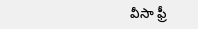వీసా ఫ్రీ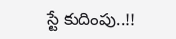స్టే కుదింపు..!!